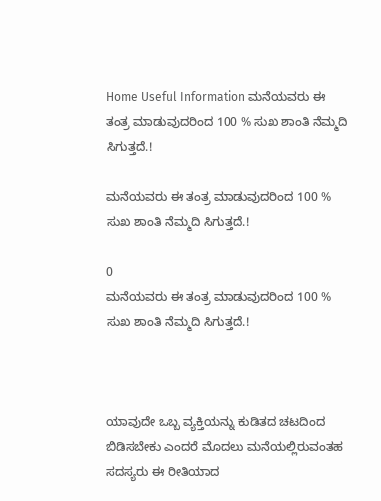Home Useful Information ಮನೆಯವರು ಈ ತಂತ್ರ ಮಾಡುವುದರಿಂದ 100 % ಸುಖ ಶಾಂತಿ ನೆಮ್ಮದಿ ಸಿಗುತ್ತದೆ.!

ಮನೆಯವರು ಈ ತಂತ್ರ ಮಾಡುವುದರಿಂದ 100 % ಸುಖ ಶಾಂತಿ ನೆಮ್ಮದಿ ಸಿಗುತ್ತದೆ.!

0
ಮನೆಯವರು ಈ ತಂತ್ರ ಮಾಡುವುದರಿಂದ 100 % ಸುಖ ಶಾಂತಿ ನೆಮ್ಮದಿ ಸಿಗುತ್ತದೆ.!



ಯಾವುದೇ ಒಬ್ಬ ವ್ಯಕ್ತಿಯನ್ನು ಕುಡಿತದ ಚಟದಿಂದ ಬಿಡಿಸಬೇಕು ಎಂದರೆ ಮೊದಲು ಮನೆಯಲ್ಲಿರುವಂತಹ ಸದಸ್ಯರು ಈ ರೀತಿಯಾದ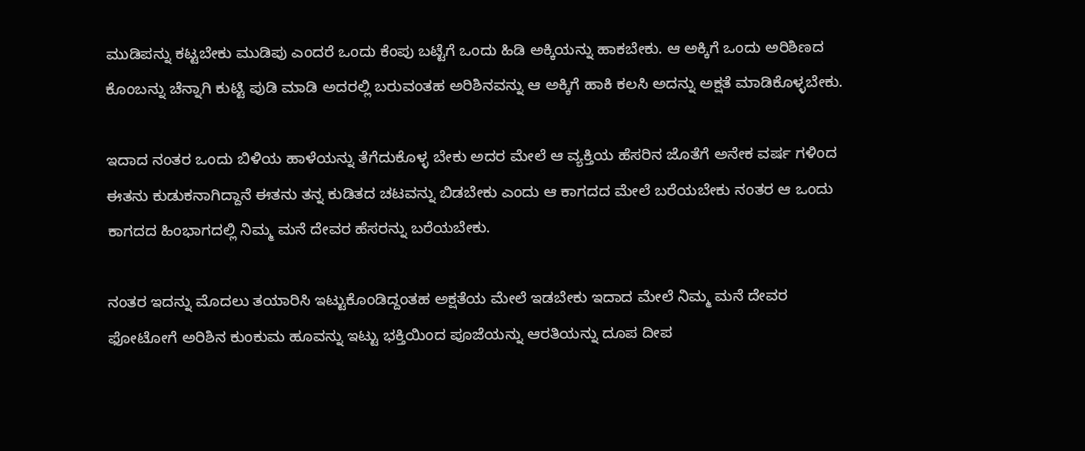ಮುಡಿಪನ್ನು ಕಟ್ಟಬೇಕು ಮುಡಿಪು ಎಂದರೆ ಒಂದು ಕೆಂಪು ಬಟ್ಟೆಗೆ ಒಂದು ಹಿಡಿ ಅಕ್ಕಿಯನ್ನು ಹಾಕಬೇಕು. ಆ ಅಕ್ಕಿಗೆ ಒಂದು ಅರಿಶಿಣದ ಕೊಂಬನ್ನು ಚೆನ್ನಾಗಿ ಕುಟ್ಟಿ ಪುಡಿ ಮಾಡಿ ಅದರಲ್ಲಿ ಬರುವಂತಹ ಅರಿಶಿನವನ್ನು ಆ ಅಕ್ಕಿಗೆ ಹಾಕಿ ಕಲಸಿ ಅದನ್ನು ಅಕ್ಷತೆ ಮಾಡಿಕೊಳ್ಳಬೇಕು.

ಇದಾದ ನಂತರ ಒಂದು ಬಿಳಿಯ ಹಾಳೆಯನ್ನು ತೆಗೆದುಕೊಳ್ಳ ಬೇಕು ಅದರ ಮೇಲೆ ಆ ವ್ಯಕ್ತಿಯ ಹೆಸರಿನ ಜೊತೆಗೆ ಅನೇಕ ವರ್ಷ ಗಳಿಂದ ಈತನು ಕುಡುಕನಾಗಿದ್ದಾನೆ ಈತನು ತನ್ನ ಕುಡಿತದ ಚಟವನ್ನು ಬಿಡಬೇಕು ಎಂದು ಆ ಕಾಗದದ ಮೇಲೆ ಬರೆಯಬೇಕು ನಂತರ ಆ ಒಂದು ಕಾಗದದ ಹಿಂಭಾಗದಲ್ಲಿ ನಿಮ್ಮ ಮನೆ ದೇವರ ಹೆಸರನ್ನು ಬರೆಯಬೇಕು.

ನಂತರ ಇದನ್ನು ಮೊದಲು ತಯಾರಿಸಿ ಇಟ್ಟುಕೊಂಡಿದ್ದಂತಹ ಅಕ್ಷತೆಯ ಮೇಲೆ ಇಡಬೇಕು ಇದಾದ ಮೇಲೆ ನಿಮ್ಮ ಮನೆ ದೇವರ ಫೋಟೋಗೆ ಅರಿಶಿನ ಕುಂಕುಮ ಹೂವನ್ನು ಇಟ್ಟು ಭಕ್ತಿಯಿಂದ ಪೂಜೆಯನ್ನು ಆರತಿಯನ್ನು ದೂಪ ದೀಪ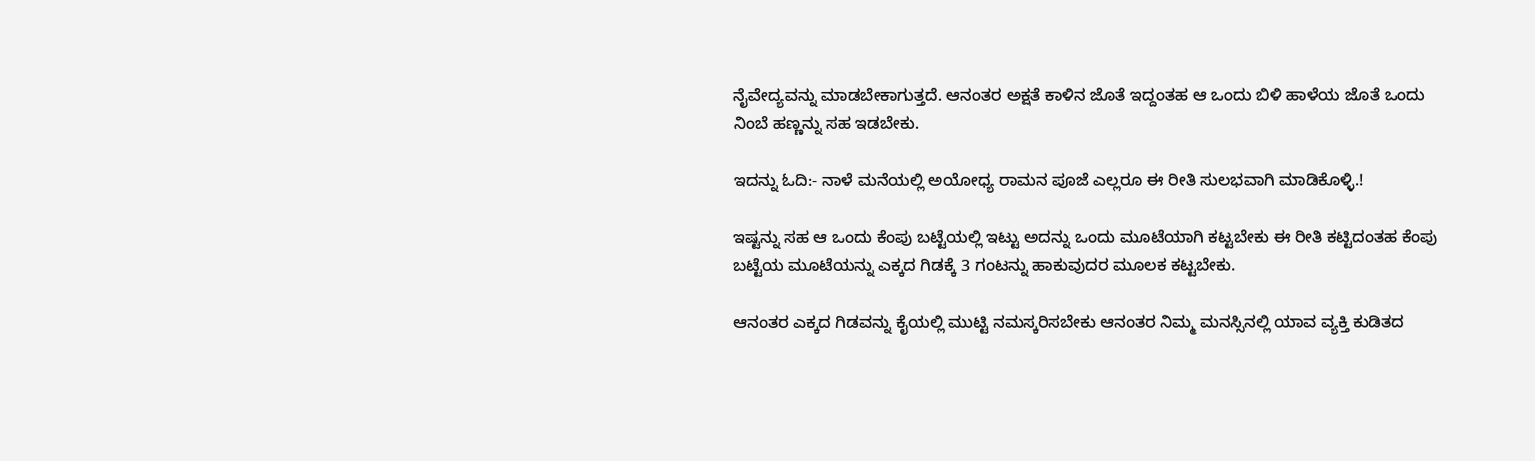ನೈವೇದ್ಯವನ್ನು ಮಾಡಬೇಕಾಗುತ್ತದೆ. ಆನಂತರ ಅಕ್ಷತೆ ಕಾಳಿನ ಜೊತೆ ಇದ್ದಂತಹ ಆ ಒಂದು ಬಿಳಿ ಹಾಳೆಯ ಜೊತೆ ಒಂದು ನಿಂಬೆ ಹಣ್ಣನ್ನು ಸಹ ಇಡಬೇಕು.

ಇದನ್ನು ಓದಿ:- ನಾಳೆ ಮನೆಯಲ್ಲಿ ಅಯೋಧ್ಯ ರಾಮನ ಪೂಜೆ ಎಲ್ಲರೂ ಈ ರೀತಿ ಸುಲಭವಾಗಿ ಮಾಡಿಕೊಳ್ಳಿ.!

ಇಷ್ಟನ್ನು ಸಹ ಆ ಒಂದು ಕೆಂಪು ಬಟ್ಟೆಯಲ್ಲಿ ಇಟ್ಟು ಅದನ್ನು ಒಂದು ಮೂಟೆಯಾಗಿ ಕಟ್ಟಬೇಕು ಈ ರೀತಿ ಕಟ್ಟಿದಂತಹ ಕೆಂಪು ಬಟ್ಟೆಯ ಮೂಟೆಯನ್ನು ಎಕ್ಕದ ಗಿಡಕ್ಕೆ 3 ಗಂಟನ್ನು ಹಾಕುವುದರ ಮೂಲಕ ಕಟ್ಟಬೇಕು.

ಆನಂತರ ಎಕ್ಕದ ಗಿಡವನ್ನು ಕೈಯಲ್ಲಿ ಮುಟ್ಟಿ ನಮಸ್ಕರಿಸಬೇಕು ಆನಂತರ ನಿಮ್ಮ ಮನಸ್ಸಿನಲ್ಲಿ ಯಾವ ವ್ಯಕ್ತಿ ಕುಡಿತದ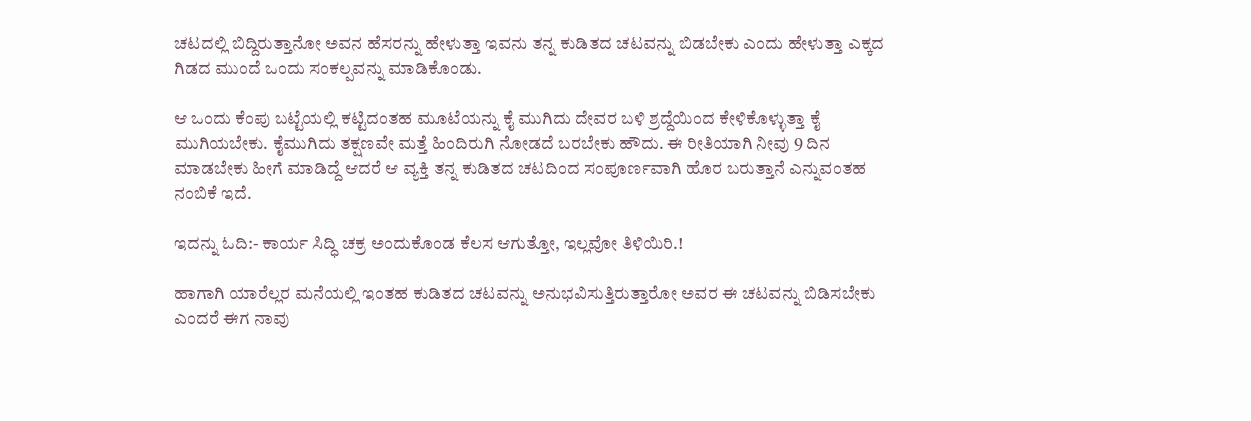ಚಟದಲ್ಲಿ ಬಿದ್ದಿರುತ್ತಾನೋ ಅವನ ಹೆಸರನ್ನು ಹೇಳುತ್ತಾ ಇವನು ತನ್ನ ಕುಡಿತದ ಚಟವನ್ನು ಬಿಡಬೇಕು ಎಂದು ಹೇಳುತ್ತಾ ಎಕ್ಕದ ಗಿಡದ ಮುಂದೆ ಒಂದು ಸಂಕಲ್ಪವನ್ನು ಮಾಡಿಕೊಂಡು.

ಆ ಒಂದು ಕೆಂಪು ಬಟ್ಟೆಯಲ್ಲಿ ಕಟ್ಟಿದಂತಹ ಮೂಟೆಯನ್ನು ಕೈ ಮುಗಿದು ದೇವರ ಬಳಿ ಶ್ರದ್ದೆಯಿಂದ ಕೇಳಿಕೊಳ್ಳುತ್ತಾ ಕೈ ಮುಗಿಯಬೇಕು. ಕೈಮುಗಿದು ತಕ್ಷಣವೇ ಮತ್ತೆ ಹಿಂದಿರುಗಿ ನೋಡದೆ ಬರಬೇಕು ಹೌದು. ಈ ರೀತಿಯಾಗಿ ನೀವು 9 ದಿನ ಮಾಡಬೇಕು ಹೀಗೆ ಮಾಡಿದ್ದೆ ಆದರೆ ಆ ವ್ಯಕ್ತಿ ತನ್ನ ಕುಡಿತದ ಚಟದಿಂದ ಸಂಪೂರ್ಣವಾಗಿ ಹೊರ ಬರುತ್ತಾನೆ ಎನ್ನುವಂತಹ ನಂಬಿಕೆ ಇದೆ.

ಇದನ್ನು ಓದಿ:- ಕಾರ್ಯ ಸಿದ್ಧಿ ಚಕ್ರ ಅಂದುಕೊಂಡ ಕೆಲಸ ಆಗುತ್ತೋ, ಇಲ್ಲವೋ ತಿಳಿಯಿರಿ.!

ಹಾಗಾಗಿ ಯಾರೆಲ್ಲರ ಮನೆಯಲ್ಲಿ ಇಂತಹ ಕುಡಿತದ ಚಟವನ್ನು ಅನುಭವಿಸುತ್ತಿರುತ್ತಾರೋ ಅವರ ಈ ಚಟವನ್ನು ಬಿಡಿಸಬೇಕು ಎಂದರೆ ಈಗ ನಾವು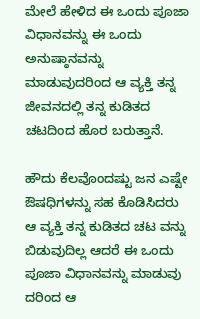ಮೇಲೆ ಹೇಳಿದ ಈ ಒಂದು ಪೂಜಾ ವಿಧಾನವನ್ನು ಈ ಒಂದು ಅನುಷ್ಠಾನವನ್ನು ಮಾಡುವುದರಿಂದ ಆ ವ್ಯಕ್ತಿ ತನ್ನ ಜೀವನದಲ್ಲಿ ತನ್ನ ಕುಡಿತದ ಚಟದಿಂದ ಹೊರ ಬರುತ್ತಾನೆ.

ಹೌದು ಕೆಲವೊಂದಷ್ಟು ಜನ ಎಷ್ಟೇ ಔಷಧಿಗಳನ್ನು ಸಹ ಕೊಡಿಸಿದರು ಆ ವ್ಯಕ್ತಿ ತನ್ನ ಕುಡಿತದ ಚಟ ವನ್ನು ಬಿಡುವುದಿಲ್ಲ ಆದರೆ ಈ ಒಂದು ಪೂಜಾ ವಿಧಾನವನ್ನು ಮಾಡುವು ದರಿಂದ ಆ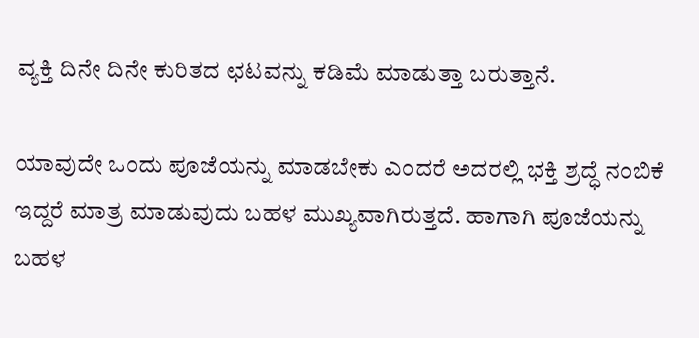ವ್ಯಕ್ತಿ ದಿನೇ ದಿನೇ ಕುರಿತದ ಛಟವನ್ನು ಕಡಿಮೆ ಮಾಡುತ್ತಾ ಬರುತ್ತಾನೆ.

ಯಾವುದೇ ಒಂದು ಪೂಜೆಯನ್ನು ಮಾಡಬೇಕು ಎಂದರೆ ಅದರಲ್ಲಿ ಭಕ್ತಿ ಶ್ರದ್ಧೆ ನಂಬಿಕೆ ಇದ್ದರೆ ಮಾತ್ರ ಮಾಡುವುದು ಬಹಳ ಮುಖ್ಯವಾಗಿರುತ್ತದೆ. ಹಾಗಾಗಿ ಪೂಜೆಯನ್ನು ಬಹಳ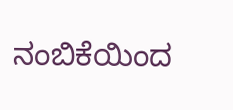ನಂಬಿಕೆಯಿಂದ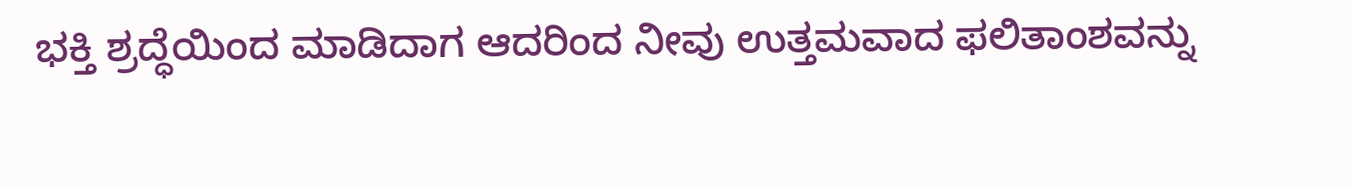ಭಕ್ತಿ ಶ್ರದ್ಧೆಯಿಂದ ಮಾಡಿದಾಗ ಆದರಿಂದ ನೀವು ಉತ್ತಮವಾದ ಫಲಿತಾಂಶವನ್ನು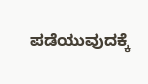ಪಡೆಯುವುದಕ್ಕೆ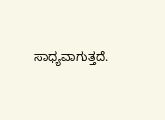ಸಾಧ್ಯವಾಗುತ್ತದೆ.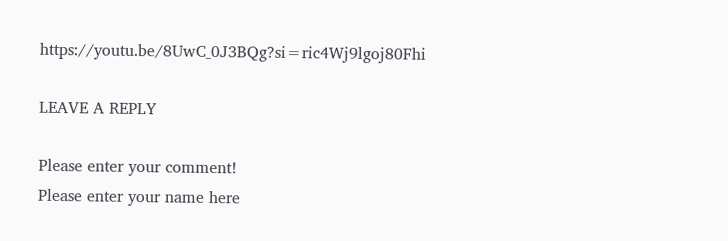https://youtu.be/8UwC_0J3BQg?si=ric4Wj9lgoj80Fhi

LEAVE A REPLY

Please enter your comment!
Please enter your name here